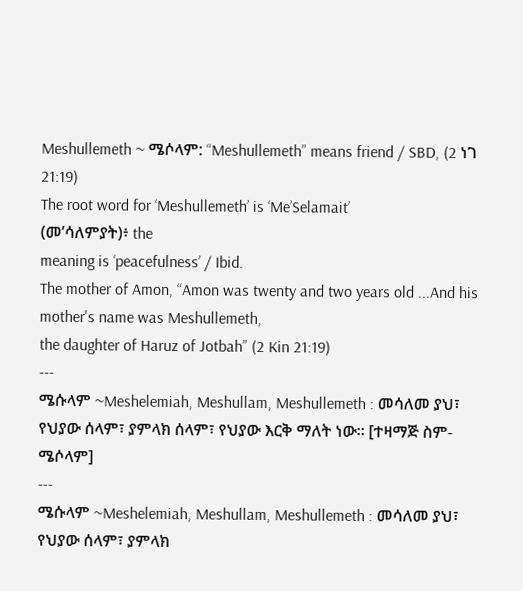Meshullemeth ~ ሜሶላም: “Meshullemeth” means friend / SBD, (2 ነገ 21:19)
The root word for ‘Meshullemeth’ is ‘Me’Selamait’
(መ’ሳለምያት)፥ the
meaning is ‘peacefulness’ / Ibid.
The mother of Amon, “Amon was twenty and two years old ...And his mother's name was Meshullemeth,
the daughter of Haruz of Jotbah” (2 Kin 21:19)
---
ሜሱላም ~Meshelemiah, Meshullam, Meshullemeth : መሳለመ ያህ፣ የህያው ሰላም፣ ያምላክ ሰላም፣ የህያው እርቅ ማለት ነው። [ተዛማጅ ስም- ሜሶላም]
---
ሜሱላም ~Meshelemiah, Meshullam, Meshullemeth : መሳለመ ያህ፣ የህያው ሰላም፣ ያምላክ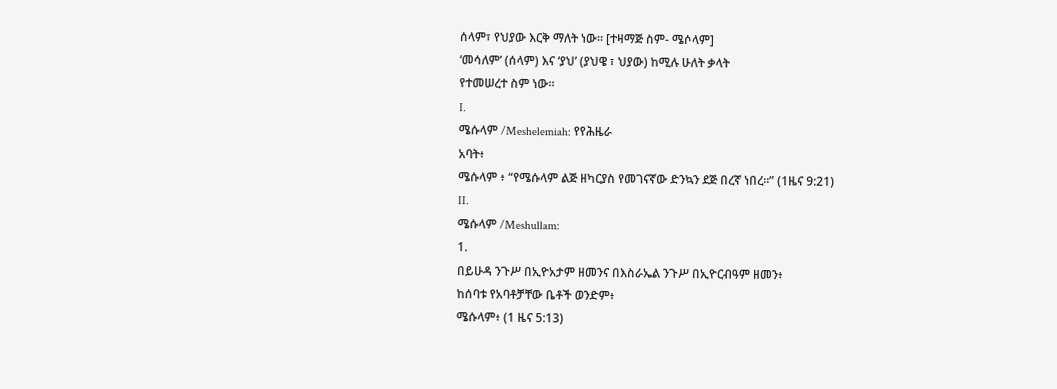ሰላም፣ የህያው እርቅ ማለት ነው። [ተዛማጅ ስም- ሜሶላም]
‘መሳለም’ (ሰላም) እና ‘ያህ’ (ያህዌ ፣ ህያው) ከሚሉ ሁለት ቃላት
የተመሠረተ ስም ነው።
I.
ሜሱላም /Meshelemiah: የየሕዜራ
አባት፥
ሜሱላም ፥ “የሜሱላም ልጅ ዘካርያስ የመገናኛው ድንኳን ደጅ በረኛ ነበረ።” (1ዜና 9:21)
II.
ሜሱላም /Meshullam:
1.
በይሁዳ ንጉሥ በኢዮአታም ዘመንና በእስራኤል ንጉሥ በኢዮርብዓም ዘመን፥
ከሰባቱ የአባቶቻቸው ቤቶች ወንድም፥
ሜሱላም፥ (1 ዜና 5:13)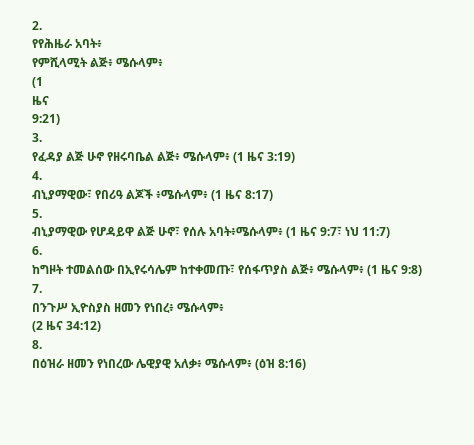2.
የየሕዜራ አባት፥
የምሺላሚት ልጅ፥ ሜሱላም፥
(1
ዜና
9:21)
3.
የፈዳያ ልጅ ሁኖ የዘሩባቤል ልጅ፥ ሜሱላም፥ (1 ዜና 3:19)
4.
ብኒያማዊው፣ የበሪዓ ልጆች ፥ሜሱላም፥ (1 ዜና 8:17)
5.
ብኒያማዊው የሆዳይዋ ልጅ ሁኖ፣ የሰሉ አባት፥ሜሱላም፥ (1 ዜና 9:7፣ ነህ 11:7)
6.
ከግዞት ተመልሰው በኢየሩሳሌም ከተቀመጡ፣ የሰፋጥያስ ልጅ፥ ሜሱላም፥ (1 ዜና 9:8)
7.
በንጉሥ ኢዮስያስ ዘመን የነበረ፥ ሜሱላም፥
(2 ዜና 34:12)
8.
በዕዝራ ዘመን የነበረው ሌዊያዊ አለቃ፥ ሜሱላም፥ (ዕዝ 8:16)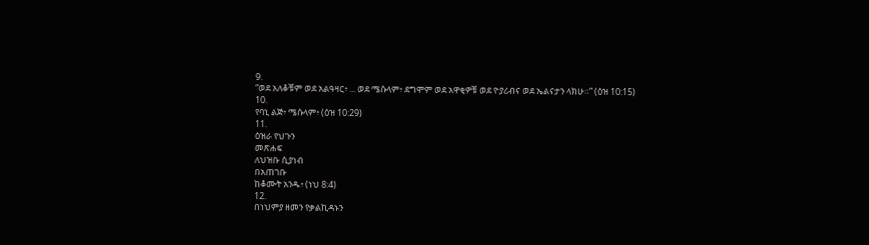9.
“ወደ አለቆቹም ወደ አልዓዛር፥ ... ወደ ሜሱላም፥ ደግሞም ወደ አዋቂዎቹ ወደ ዮያሪብና ወደ ኤልናታን ላክሁ።” (ዕዝ 10:15)
10.
የባኒ ልጅ፥ ሜሱላም፥ (ዕዝ 10:29)
11.
ዕዝራ የህጉን
መጽሐፍ
ለህዝቡ ሲያነብ
በአጠገቡ
ከቆሙት አንዱ፥ (ነህ 8:4)
12.
በነህምያ ዘመን የቃልኪዳኑን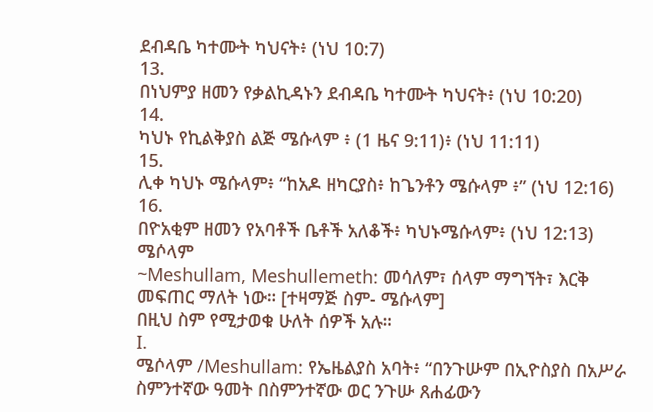ደብዳቤ ካተሙት ካህናት፥ (ነህ 10:7)
13.
በነህምያ ዘመን የቃልኪዳኑን ደብዳቤ ካተሙት ካህናት፥ (ነህ 10:20)
14.
ካህኑ የኪልቅያስ ልጅ ሜሱላም ፥ (1 ዜና 9:11)፥ (ነህ 11:11)
15.
ሊቀ ካህኑ ሜሱላም፥ “ከአዶ ዘካርያስ፥ ከጌንቶን ሜሱላም ፥” (ነህ 12:16)
16.
በዮአቂም ዘመን የአባቶች ቤቶች አለቆች፥ ካህኑሜሱላም፥ (ነህ 12:13)
ሜሶላም
~Meshullam, Meshullemeth: መሳለም፣ ሰላም ማግኘት፣ እርቅ መፍጠር ማለት ነው። [ተዛማጅ ስም- ሜሱላም]
በዚህ ስም የሚታወቁ ሁለት ሰዎች አሉ።
I.
ሜሶላም /Meshullam: የኤዜልያስ አባት፥ “በንጉሡም በኢዮስያስ በአሥራ ስምንተኛው ዓመት በስምንተኛው ወር ንጉሡ ጸሐፊውን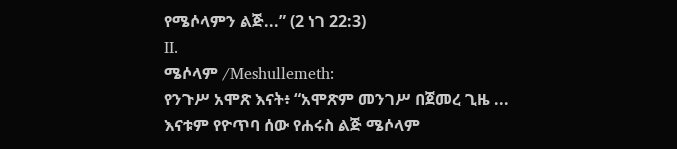የሜሶላምን ልጅ...” (2 ነገ 22:3)
II.
ሜሶላም /Meshullemeth:
የንጉሥ አሞጽ እናት፥ “አሞጽም መንገሥ በጀመረ ጊዜ ...
እናቱም የዮጥባ ሰው የሐሩስ ልጅ ሜሶላም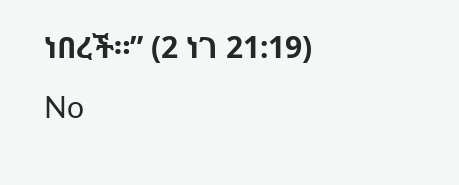ነበረች።” (2 ነገ 21:19)
No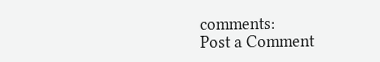comments:
Post a Comment